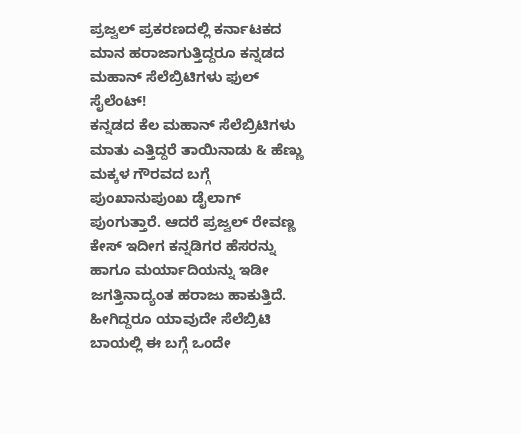ಪ್ರಜ್ವಲ್ ಪ್ರಕರಣದಲ್ಲಿ ಕರ್ನಾಟಕದ ಮಾನ ಹರಾಜಾಗುತ್ತಿದ್ದರೂ ಕನ್ನಡದ ಮಹಾನ್ ಸೆಲೆಬ್ರಿಟಿಗಳು ಫುಲ್ ಸೈಲೆಂಟ್!
ಕನ್ನಡದ ಕೆಲ ಮಹಾನ್ ಸೆಲೆಬ್ರಿಟಿಗಳು ಮಾತು ಎತ್ತಿದ್ದರೆ ತಾಯಿನಾಡು & ಹೆಣ್ಣು ಮಕ್ಕಳ ಗೌರವದ ಬಗ್ಗೆ ಪುಂಖಾನುಪುಂಖ ಡೈಲಾಗ್ ಪುಂಗುತ್ತಾರೆ. ಆದರೆ ಪ್ರಜ್ವಲ್ ರೇವಣ್ಣ ಕೇಸ್ ಇದೀಗ ಕನ್ನಡಿಗರ ಹೆಸರನ್ನು ಹಾಗೂ ಮರ್ಯಾದಿಯನ್ನು ಇಡೀ ಜಗತ್ತಿನಾದ್ಯಂತ ಹರಾಜು ಹಾಕುತ್ತಿದೆ. ಹೀಗಿದ್ದರೂ ಯಾವುದೇ ಸೆಲೆಬ್ರಿಟಿ ಬಾಯಲ್ಲಿ ಈ ಬಗ್ಗೆ ಒಂದೇ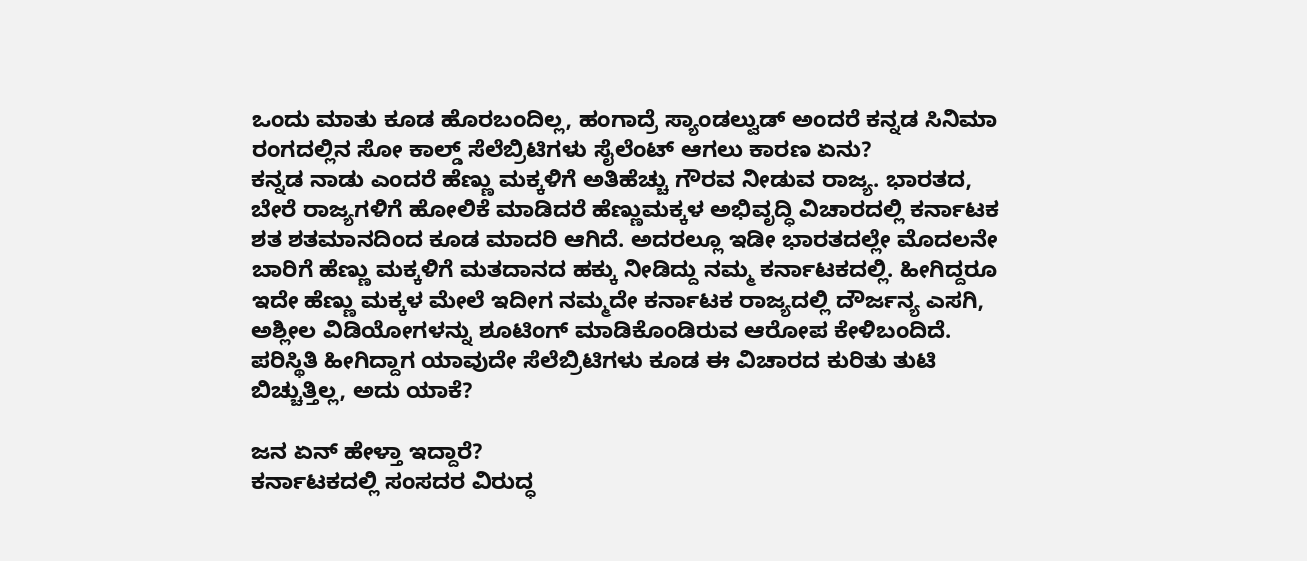ಒಂದು ಮಾತು ಕೂಡ ಹೊರಬಂದಿಲ್ಲ, ಹಂಗಾದ್ರೆ ಸ್ಯಾಂಡಲ್ವುಡ್ ಅಂದರೆ ಕನ್ನಡ ಸಿನಿಮಾ ರಂಗದಲ್ಲಿನ ಸೋ ಕಾಲ್ಡ್ ಸೆಲೆಬ್ರಿಟಿಗಳು ಸೈಲೆಂಟ್ ಆಗಲು ಕಾರಣ ಏನು?
ಕನ್ನಡ ನಾಡು ಎಂದರೆ ಹೆಣ್ಣು ಮಕ್ಕಳಿಗೆ ಅತಿಹೆಚ್ಚು ಗೌರವ ನೀಡುವ ರಾಜ್ಯ. ಭಾರತದ, ಬೇರೆ ರಾಜ್ಯಗಳಿಗೆ ಹೋಲಿಕೆ ಮಾಡಿದರೆ ಹೆಣ್ಣುಮಕ್ಕಳ ಅಭಿವೃದ್ಧಿ ವಿಚಾರದಲ್ಲಿ ಕರ್ನಾಟಕ ಶತ ಶತಮಾನದಿಂದ ಕೂಡ ಮಾದರಿ ಆಗಿದೆ. ಅದರಲ್ಲೂ ಇಡೀ ಭಾರತದಲ್ಲೇ ಮೊದಲನೇ ಬಾರಿಗೆ ಹೆಣ್ಣು ಮಕ್ಕಳಿಗೆ ಮತದಾನದ ಹಕ್ಕು ನೀಡಿದ್ದು ನಮ್ಮ ಕರ್ನಾಟಕದಲ್ಲಿ. ಹೀಗಿದ್ದರೂ ಇದೇ ಹೆಣ್ಣು ಮಕ್ಕಳ ಮೇಲೆ ಇದೀಗ ನಮ್ಮದೇ ಕರ್ನಾಟಕ ರಾಜ್ಯದಲ್ಲಿ ದೌರ್ಜನ್ಯ ಎಸಗಿ, ಅಶ್ಲೀಲ ವಿಡಿಯೋಗಳನ್ನು ಶೂಟಿಂಗ್ ಮಾಡಿಕೊಂಡಿರುವ ಆರೋಪ ಕೇಳಿಬಂದಿದೆ. ಪರಿಸ್ಥಿತಿ ಹೀಗಿದ್ದಾಗ ಯಾವುದೇ ಸೆಲೆಬ್ರಿಟಿಗಳು ಕೂಡ ಈ ವಿಚಾರದ ಕುರಿತು ತುಟಿ ಬಿಚ್ಚುತ್ತಿಲ್ಲ, ಅದು ಯಾಕೆ?

ಜನ ಏನ್ ಹೇಳ್ತಾ ಇದ್ದಾರೆ?
ಕರ್ನಾಟಕದಲ್ಲಿ ಸಂಸದರ ವಿರುದ್ಧ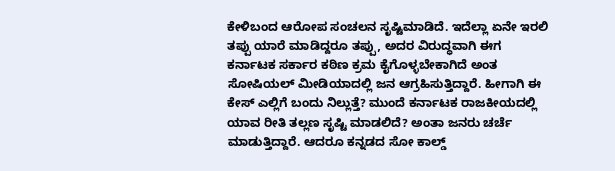ಕೇಳಿಬಂದ ಆರೋಪ ಸಂಚಲನ ಸೃಷ್ಟಿಮಾಡಿದೆ. ಇದೆಲ್ಲಾ ಏನೇ ಇರಲಿ ತಪ್ಪು ಯಾರೆ ಮಾಡಿದ್ದರೂ ತಪ್ಪು, ಅದರ ವಿರುದ್ಧವಾಗಿ ಈಗ ಕರ್ನಾಟಕ ಸರ್ಕಾರ ಕಠಿಣ ಕ್ರಮ ಕೈಗೊಳ್ಳಬೇಕಾಗಿದೆ ಅಂತ ಸೋಷಿಯಲ್ ಮೀಡಿಯಾದಲ್ಲಿ ಜನ ಆಗ್ರಹಿಸುತ್ತಿದ್ದಾರೆ. ಹೀಗಾಗಿ ಈ ಕೇಸ್ ಎಲ್ಲಿಗೆ ಬಂದು ನಿಲ್ಲುತ್ತೆ? ಮುಂದೆ ಕರ್ನಾಟಕ ರಾಜಕೀಯದಲ್ಲಿ ಯಾವ ರೀತಿ ತಲ್ಲಣ ಸೃಷ್ಟಿ ಮಾಡಲಿದೆ? ಅಂತಾ ಜನರು ಚರ್ಚೆ ಮಾಡುತ್ತಿದ್ದಾರೆ. ಆದರೂ ಕನ್ನಡದ ಸೋ ಕಾಲ್ಡ್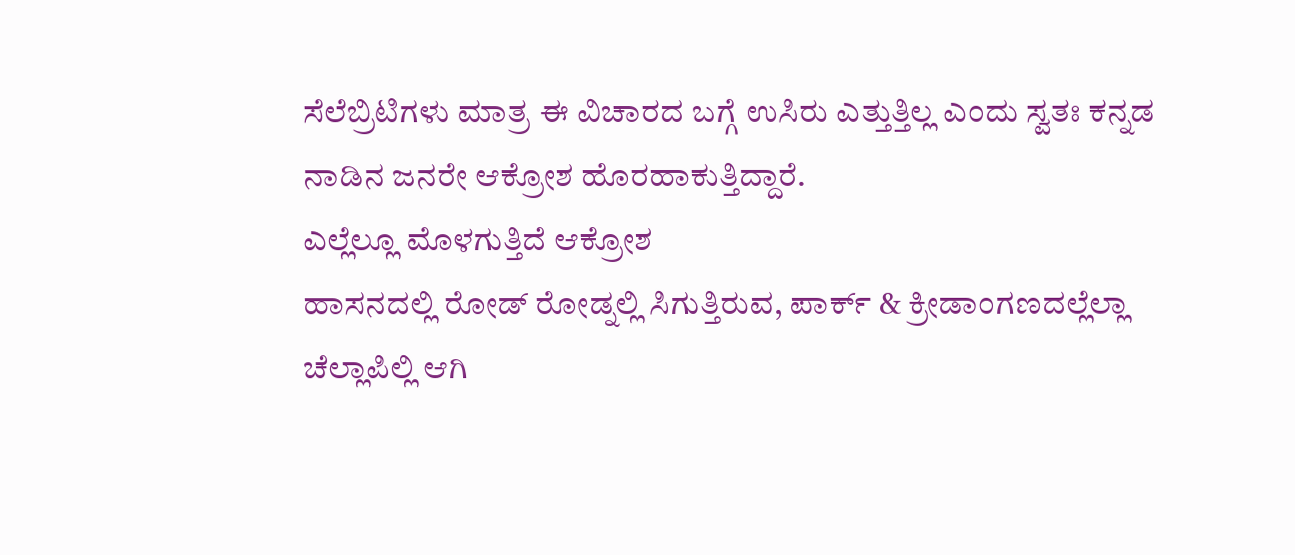ಸೆಲೆಬ್ರಿಟಿಗಳು ಮಾತ್ರ ಈ ವಿಚಾರದ ಬಗ್ಗೆ ಉಸಿರು ಎತ್ತುತ್ತಿಲ್ಲ ಎಂದು ಸ್ವತಃ ಕನ್ನಡ ನಾಡಿನ ಜನರೇ ಆಕ್ರೋಶ ಹೊರಹಾಕುತ್ತಿದ್ದಾರೆ.
ಎಲ್ಲೆಲ್ಲೂ ಮೊಳಗುತ್ತಿದೆ ಆಕ್ರೋಶ
ಹಾಸನದಲ್ಲಿ ರೋಡ್ ರೋಡ್ನಲ್ಲಿ ಸಿಗುತ್ತಿರುವ, ಪಾರ್ಕ್ & ಕ್ರೀಡಾಂಗಣದಲ್ಲೆಲ್ಲಾ ಚೆಲ್ಲಾಪಿಲ್ಲಿ ಆಗಿ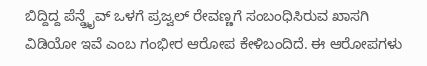ಬಿದ್ದಿದ್ದ ಪೆನ್ಡ್ರೈವ್ ಒಳಗೆ ಪ್ರಜ್ವಲ್ ರೇವಣ್ಣಗೆ ಸಂಬಂಧಿಸಿರುವ ಖಾಸಗಿ ವಿಡಿಯೋ ಇವೆ ಎಂಬ ಗಂಭೀರ ಆರೋಪ ಕೇಳಿಬಂದಿದೆ. ಈ ಆರೋಪಗಳು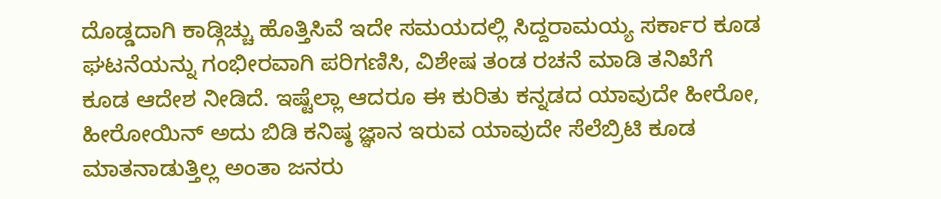ದೊಡ್ಡದಾಗಿ ಕಾಡ್ಗಿಚ್ಚು ಹೊತ್ತಿಸಿವೆ ಇದೇ ಸಮಯದಲ್ಲಿ ಸಿದ್ದರಾಮಯ್ಯ ಸರ್ಕಾರ ಕೂಡ ಘಟನೆಯನ್ನು ಗಂಭೀರವಾಗಿ ಪರಿಗಣಿಸಿ, ವಿಶೇಷ ತಂಡ ರಚನೆ ಮಾಡಿ ತನಿಖೆಗೆ ಕೂಡ ಆದೇಶ ನೀಡಿದೆ. ಇಷ್ಟೆಲ್ಲಾ ಆದರೂ ಈ ಕುರಿತು ಕನ್ನಡದ ಯಾವುದೇ ಹೀರೋ, ಹೀರೋಯಿನ್ ಅದು ಬಿಡಿ ಕನಿಷ್ಠ ಜ್ಞಾನ ಇರುವ ಯಾವುದೇ ಸೆಲೆಬ್ರಿಟಿ ಕೂಡ ಮಾತನಾಡುತ್ತಿಲ್ಲ ಅಂತಾ ಜನರು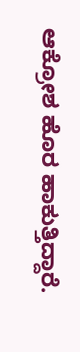ಆಕ್ರೋಶ ಹೊರ ಹಾಕುತ್ತಿದ್ದಾರೆ.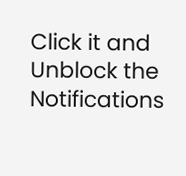Click it and Unblock the Notifications